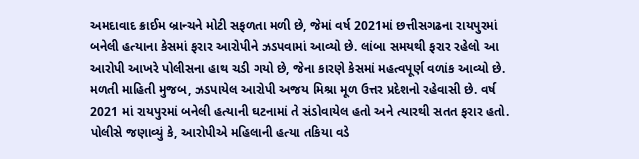અમદાવાદ ક્રાઈમ બ્રાન્ચને મોટી સફળતા મળી છે, જેમાં વર્ષ 2021માં છત્તીસગઢના રાયપુરમાં બનેલી હત્યાના કેસમાં ફરાર આરોપીને ઝડપવામાં આવ્યો છે. લાંબા સમયથી ફરાર રહેલો આ આરોપી આખરે પોલીસના હાથ ચડી ગયો છે, જેના કારણે કેસમાં મહત્વપૂર્ણ વળાંક આવ્યો છે.
મળતી માહિતી મુજબ, ઝડપાયેલ આરોપી અજય મિશ્રા મૂળ ઉત્તર પ્રદેશનો રહેવાસી છે. વર્ષ 2021 માં રાયપુરમાં બનેલી હત્યાની ઘટનામાં તે સંડોવાયેલ હતો અને ત્યારથી સતત ફરાર હતો. પોલીસે જણાવ્યું કે, આરોપીએ મહિલાની હત્યા તકિયા વડે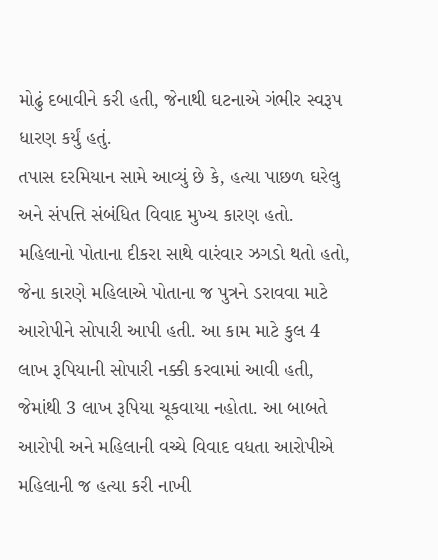મોઢું દબાવીને કરી હતી, જેનાથી ઘટનાએ ગંભીર સ્વરૂપ ધારણ કર્યું હતું.
તપાસ દરમિયાન સામે આવ્યું છે કે, હત્યા પાછળ ઘરેલુ અને સંપત્તિ સંબંધિત વિવાદ મુખ્ય કારણ હતો. મહિલાનો પોતાના દીકરા સાથે વારંવાર ઝગડો થતો હતો, જેના કારણે મહિલાએ પોતાના જ પુત્રને ડરાવવા માટે આરોપીને સોપારી આપી હતી. આ કામ માટે કુલ 4 લાખ રૂપિયાની સોપારી નક્કી કરવામાં આવી હતી, જેમાંથી 3 લાખ રૂપિયા ચૂકવાયા નહોતા. આ બાબતે આરોપી અને મહિલાની વચ્ચે વિવાદ વધતા આરોપીએ મહિલાની જ હત્યા કરી નાખી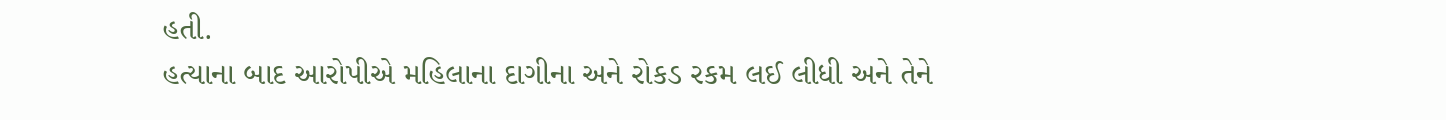હતી.
હત્યાના બાદ આરોપીએ મહિલાના દાગીના અને રોકડ રકમ લઈ લીધી અને તેને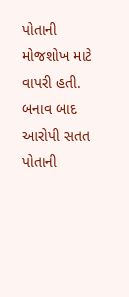પોતાની મોજશોખ માટે વાપરી હતી. બનાવ બાદ આરોપી સતત પોતાની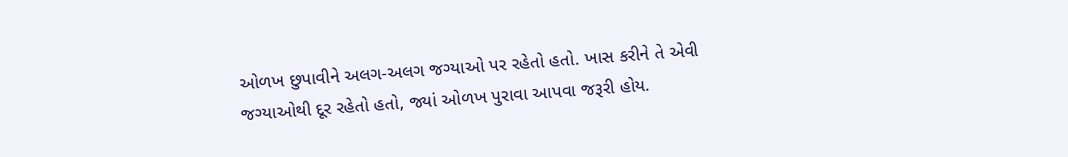ઓળખ છુપાવીને અલગ-અલગ જગ્યાઓ પર રહેતો હતો. ખાસ કરીને તે એવી જગ્યાઓથી દૂર રહેતો હતો, જ્યાં ઓળખ પુરાવા આપવા જરૂરી હોય.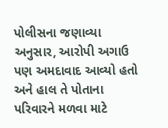પોલીસના જણાવ્યા અનુસાર, આરોપી અગાઉ પણ અમદાવાદ આવ્યો હતો અને હાલ તે પોતાના પરિવારને મળવા માટે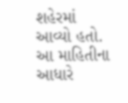શહેરમાં આવ્યો હતો. આ માહિતીના આધારે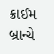ક્રાઈમ બ્રાન્ચે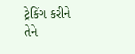ટ્રેકિંગ કરીને તેને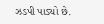ઝડપી પાડ્યો છે.